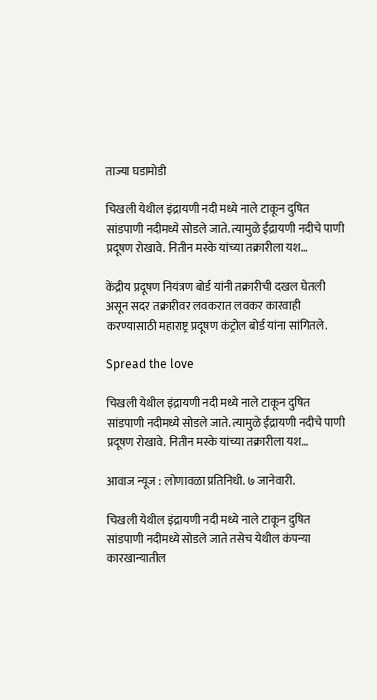ताज्या घडामोडी

चिखली येथील इंद्रायणी नदी मध्ये नाले टाकून दुषित सांडपाणी नदीमध्ये सोडले जाते. त्यामुळे ईंद्रायणी नदीचे पाणी प्रदूषण रोखावे. नितीन मस्के यांच्या तक्रारीला यश…

केंद्रीय प्रदूषण नियंत्रण बोर्ड यांनी तक्रारीची दखल घेतली असून सदर तक्रारीवर लवकरात लवकर कारवाही करण्यासाठी महाराष्ट्र प्रदूषण कंट्रोल बोर्ड यांना सांगितले.

Spread the love

चिखली येथील इंद्रायणी नदी मध्ये नाले टाकून दुषित सांडपाणी नदीमध्ये सोडले जाते. त्यामुळे ईंद्रायणी नदीचे पाणी प्रदूषण रोखावे. नितीन मस्के यांच्या तक्रारीला यश…

आवाज न्यूज : लोणावळा प्रतिनिधी. ७ जानेवारी.

चिखली येथील इंद्रायणी नदी मध्ये नाले टाकून दुषित सांडपाणी नदीमध्ये सोडले जाते तसेच येथील कंपन्या कारखान्यातील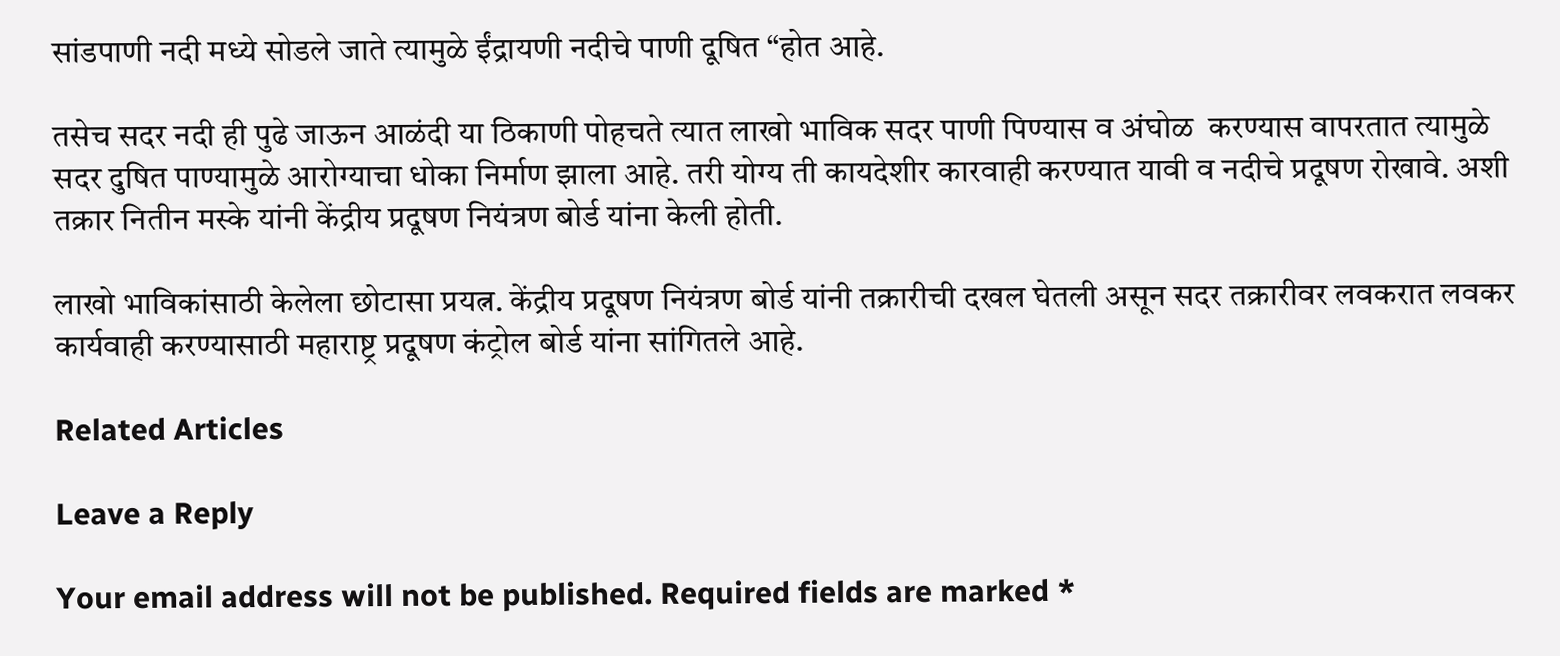सांडपाणी नदी मध्ये सोडले जाते त्यामुळे ईंद्रायणी नदीचे पाणी दूषित “होत आहे.

तसेच सदर नदी ही पुढे जाऊन आळंदी या ठिकाणी पोहचते त्यात लाखो भाविक सदर पाणी पिण्यास व अंघोळ  करण्यास वापरतात त्यामुळे सदर दुषित पाण्यामुळे आरोग्याचा धोका निर्माण झाला आहे. तरी योग्य ती कायदेशीर कारवाही करण्यात यावी व नदीचे प्रदूषण रोखावे. अशी तक्रार नितीन मस्के यांनी केंद्रीय प्रदूषण नियंत्रण बोर्ड यांना केली होती.

लाखो भाविकांसाठी केलेला छोटासा प्रयत्न. केंद्रीय प्रदूषण नियंत्रण बोर्ड यांनी तक्रारीची दखल घेतली असून सदर तक्रारीवर लवकरात लवकर कार्यवाही करण्यासाठी महाराष्ट्र प्रदूषण कंट्रोल बोर्ड यांना सांगितले आहे.

Related Articles

Leave a Reply

Your email address will not be published. Required fields are marked *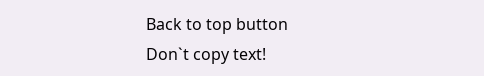Back to top button
Don`t copy text!